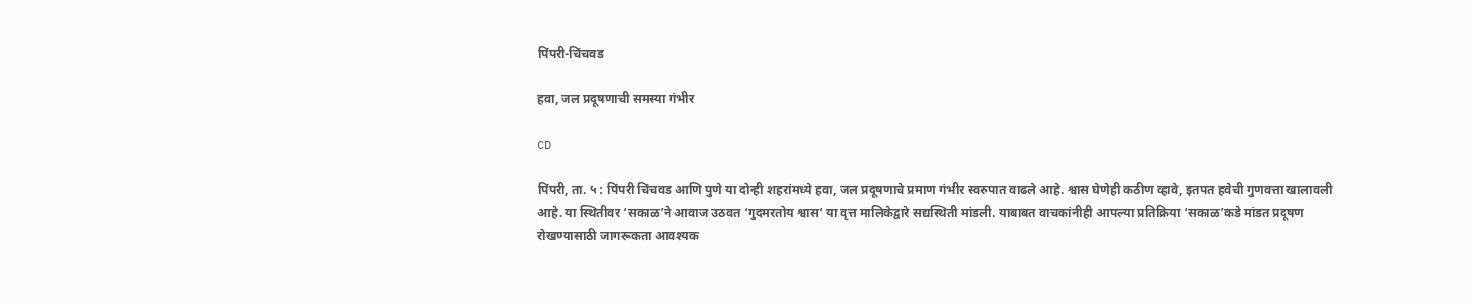पिंपरी-चिंचवड

हवा, जल प्रदूषणाची समस्या गंभीर

CD

पिंपरी, ता. ५ : पिंपरी चिंचवड आणि पुणे या दोन्ही शहरांमध्ये हवा, जल प्रदूषणाचे प्रमाण गंभीर स्वरुपात वाढले आहे. श्वास घेणेही कठीण व्हावे, इतपत हवेची गुणवत्ता खालावली आहे. या स्थितीवर ‘सकाळ’ने आवाज उठवत ‘गुदमरतोय श्वास’ या वृत्त मालिकेद्वारे सद्यस्थिती मांडली. याबाबत वाचकांनीही आपल्या प्रतिक्रिया ‘सकाळ’कडे मांडत प्रदूषण रोखण्यासाठी जागरूकता आवश्यक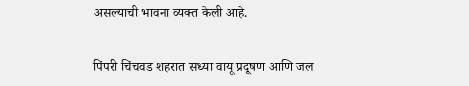असल्याची भावना व्यक्त केली आहे.


पिंपरी चिंचवड शहरात सध्या वायू प्रदूषण आणि जल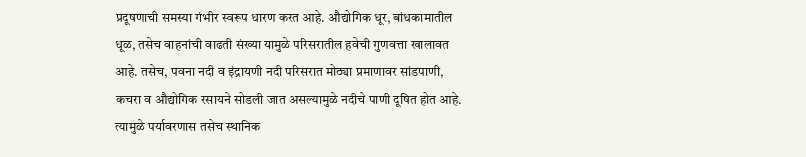प्रदूषणाची समस्या गंभीर स्वरूप धारण करत आहे. औद्योगिक धूर, बांधकामातील धूळ, तसेच वाहनांची वाढती संख्या यामुळे परिसरातील हवेची गुणवत्ता खालावत आहे. तसेच, पवना नदी व इंद्रायणी नदी परिसरात मोठ्या प्रमाणावर सांडपाणी, कचरा व औद्योगिक रसायने सोडली जात असल्यामुळे नदीचे पाणी दूषित होत आहे. त्यामुळे पर्यावरणास तसेच स्थानिक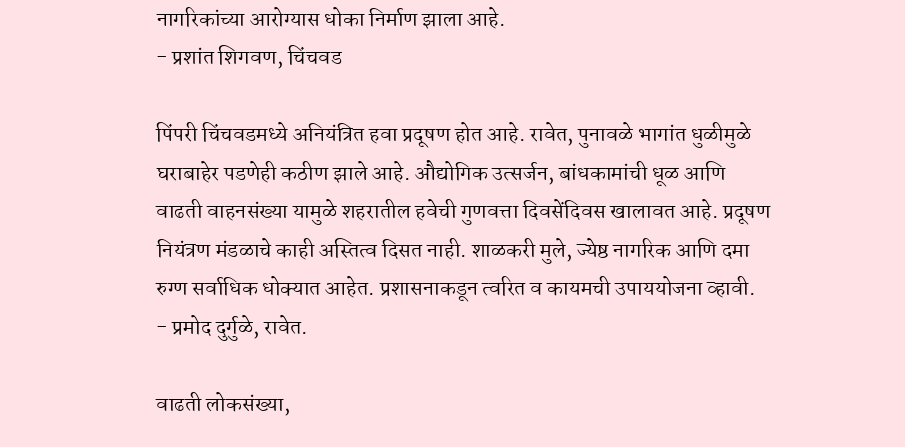नागरिकांच्या आरोग्यास धोका निर्माण झाला आहे.
- प्रशांत शिगवण, चिंचवड

पिंपरी चिंचवडमध्ये अनियंत्रित हवा प्रदूषण होत आहे. रावेत, पुनावळे भागांत धुळीमुळे घराबाहेर पडणेही कठीण झाले आहे. औद्योगिक उत्सर्जन, बांधकामांची धूळ आणि वाढती वाहनसंख्या यामुळे शहरातील हवेची गुणवत्ता दिवसेंदिवस खालावत आहे. प्रदूषण नियंत्रण मंडळाचे काही अस्तित्व दिसत नाही. शाळकरी मुले, ज्येष्ठ नागरिक आणि दमा रुग्ण सर्वाधिक धोक्यात आहेत. प्रशासनाकडून त्वरित व कायमची उपाययोजना व्हावी.
- प्रमोद दुर्गुळे, रावेत.

वाढती लोकसंख्या,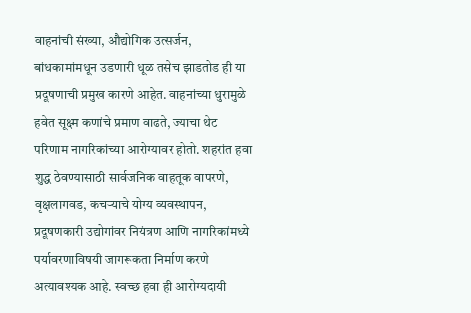वाहनांची संख्या, औद्योगिक उत्सर्जन, बांधकामांमधून उडणारी धूळ तसेच झाडतोड ही या प्रदूषणाची प्रमुख कारणे आहेत. वाहनांच्या धुरामुळे हवेत सूक्ष्म कणांचे प्रमाण वाढते, ज्याचा थेट परिणाम नागरिकांच्या आरोग्यावर होतो. शहरांत हवा शुद्ध ठेवण्यासाठी सार्वजनिक वाहतूक वापरणे, वृक्षलागवड, कचऱ्याचे योग्य व्यवस्थापन, प्रदूषणकारी उद्योगांवर नियंत्रण आणि नागरिकांमध्ये पर्यावरणाविषयी जागरूकता निर्माण करणे अत्यावश्यक आहे. स्वच्छ हवा ही आरोग्यदायी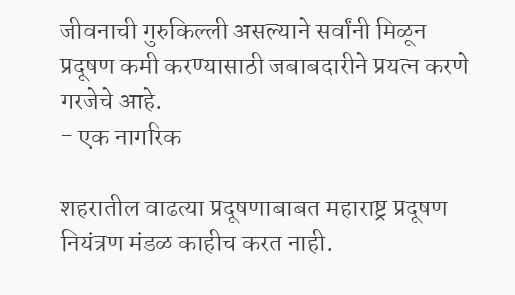जीवनाची गुरुकिल्ली असल्याने सर्वांनी मिळून प्रदूषण कमी करण्यासाठी जबाबदारीने प्रयत्न करणे गरजेचे आहे.
- एक नागरिक

शहरातील वाढत्या प्रदूषणाबाबत महाराष्ट्र प्रदूषण नियंत्रण मंडळ काहीच करत नाही.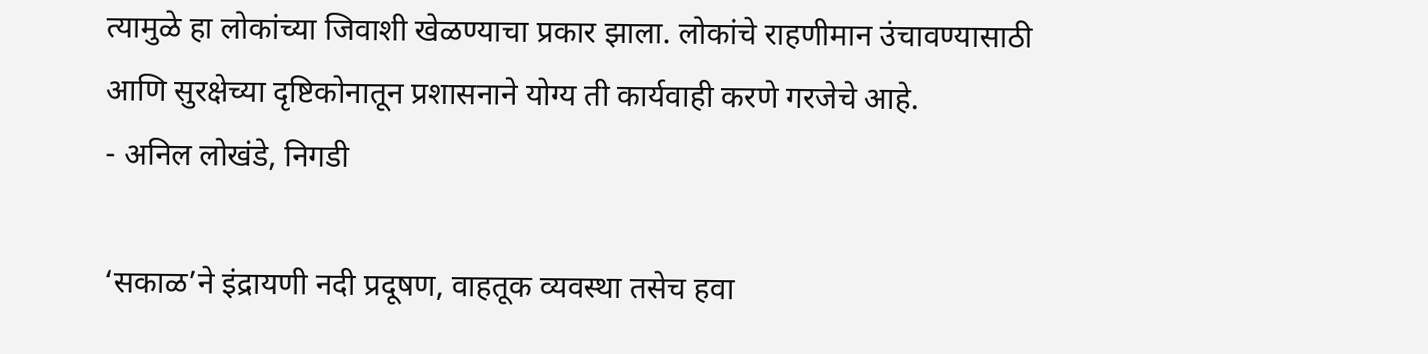त्यामुळे हा लोकांच्या जिवाशी खेळण्याचा प्रकार झाला. लोकांचे राहणीमान उंचावण्यासाठी आणि सुरक्षेच्या दृष्टिकोनातून प्रशासनाने योग्य ती कार्यवाही करणे गरजेचे आहे.
- अनिल लोखंडे, निगडी

‘सकाळ’ने इंद्रायणी नदी प्रदूषण, वाहतूक व्यवस्था तसेच हवा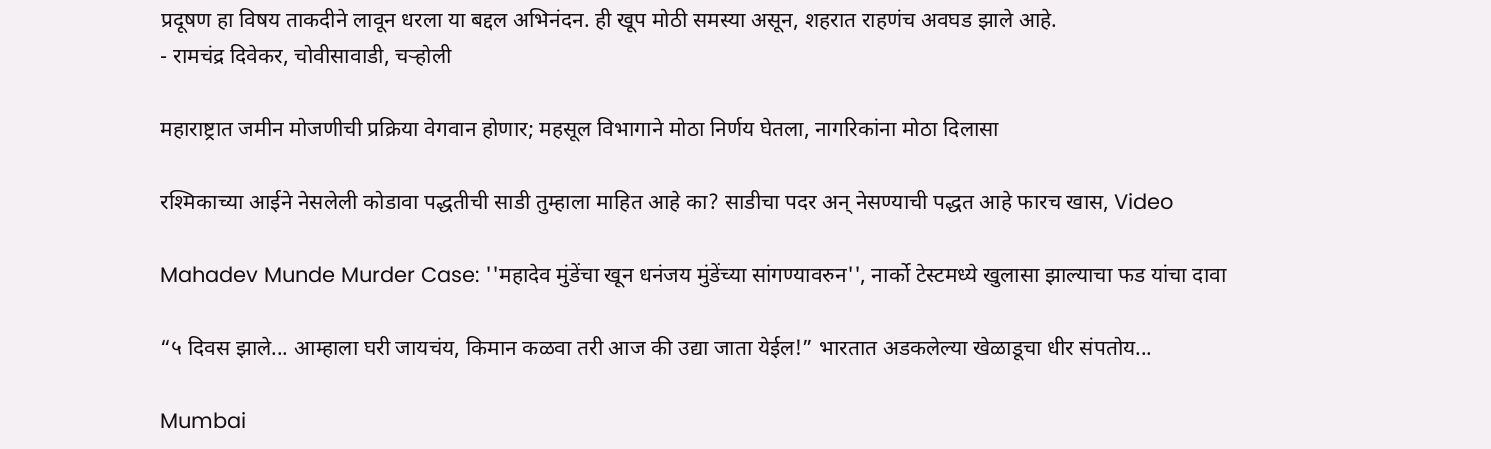प्रदूषण हा विषय ताकदीने लावून धरला या बद्दल अभिनंदन. ही खूप मोठी समस्या असून, शहरात राहणंच अवघड झाले आहे.
- रामचंद्र दिवेकर, चोवीसावाडी, चऱ्होली

महाराष्ट्रात जमीन मोजणीची प्रक्रिया वेगवान होणार; महसूल विभागाने मोठा निर्णय घेतला, नागरिकांना मोठा दिलासा

रश्मिकाच्या आईने नेसलेली कोडावा पद्धतीची साडी तुम्हाला माहित आहे का? साडीचा पदर अन् नेसण्याची पद्धत आहे फारच खास, Video

Mahadev Munde Murder Case: ''महादेव मुंडेंचा खून धनंजय मुंडेंच्या सांगण्यावरुन'', नार्को टेस्टमध्ये खुलासा झाल्याचा फड यांचा दावा

“५ दिवस झाले... आम्हाला घरी जायचंय, किमान कळवा तरी आज की उद्या जाता येईल!” भारतात अडकलेल्या खेळाडूचा धीर संपतोय...

Mumbai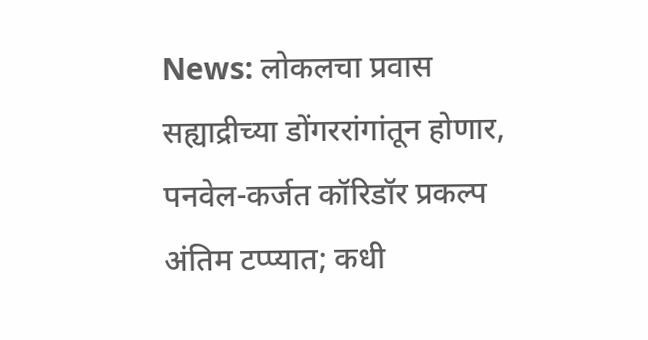News: लोकलचा प्रवास सह्याद्रीच्या डोंगररांगांतून होणार, पनवेल-कर्जत कॉरिडॉर प्रकल्प अंतिम टप्प्यात; कधी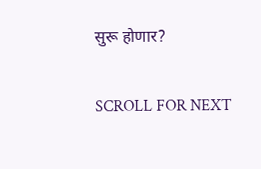सुरू होणार?

SCROLL FOR NEXT